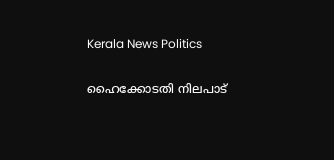Kerala News Politics

ഹൈക്കോടതി നിലപാട്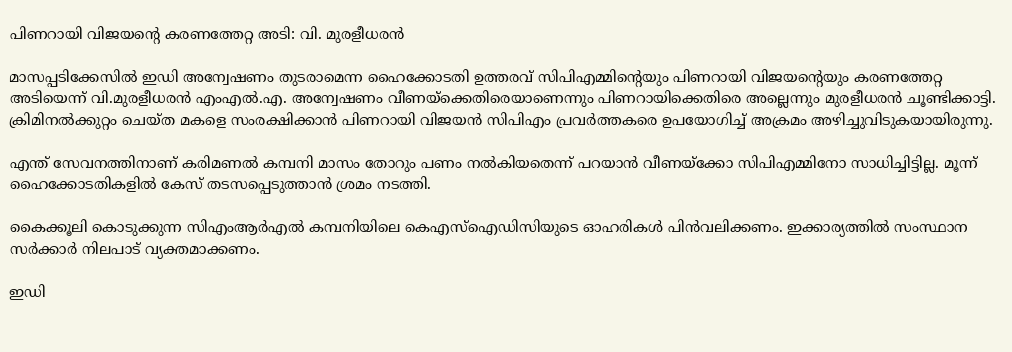പിണറായി വിജയൻ്റെ കരണത്തേറ്റ അടി: വി. മുരളീധരൻ

മാസപ്പടിക്കേസില്‍ ഇഡി അന്വേഷണം തുടരാമെന്ന ഹൈക്കോടതി ഉത്തരവ് സിപിഎമ്മിന്‍റെയും പിണറായി വിജയന്‍റെയും കരണത്തേറ്റ അടിയെന്ന് വി.മുരളീധരന്‍ എംഎല്‍.എ. അന്വേഷണം വീണയ്ക്കെതിരെയാണെന്നും പിണറായിക്കെതിരെ അല്ലെന്നും മുരളീധരന്‍ ചൂണ്ടിക്കാട്ടി. ക്രിമിനല്‍ക്കുറ്റം ചെയ്ത മകളെ സംരക്ഷിക്കാന്‍ പിണറായി വിജയന്‍ സിപിഎം പ്രവര്‍ത്തകരെ ഉപയോഗിച്ച് അക്രമം അഴിച്ചുവിടുകയായിരുന്നു.

എന്ത് സേവനത്തിനാണ് കരിമണല്‍ കമ്പനി മാസം തോറും പണം നല്‍കിയതെന്ന് പറയാൻ വീണയ്ക്കോ സിപിഎമ്മിനോ സാധിച്ചിട്ടില്ല. മൂന്ന് ഹൈക്കോടതികളിൽ കേസ് തടസപ്പെടുത്താൻ ശ്രമം നടത്തി.

കൈക്കൂലി കൊടുക്കുന്ന സിഎംആര്‍എല്‍ കമ്പനിയിലെ കെഎസ്ഐഡിസിയുടെ ഓഹരികള്‍ പിന്‍വലിക്കണം. ഇക്കാര്യത്തില്‍ സംസ്ഥാന സര്‍ക്കാര്‍ നിലപാട് വ്യക്തമാക്കണം.

ഇഡി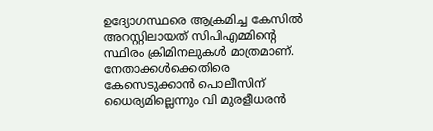ഉദ്യോഗസ്ഥരെ ആക്രമിച്ച കേസിൽ അറസ്റ്റിലായത് സിപിഎമ്മിൻ്റെ സ്ഥിരം ക്രിമിനലുകൾ മാത്രമാണ്. നേതാക്കൾക്കെതിരെ കേസെടുക്കാന്‍ പൊലീസിന് ധൈര്യമില്ലെന്നും വി മുരളീധരൻ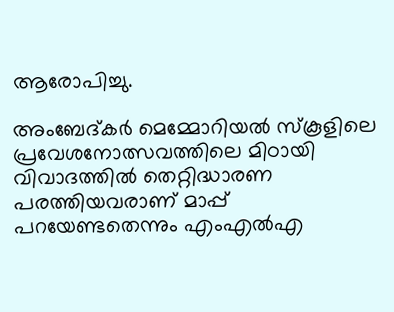ആരോപിച്ചു.

അംബേദ്കർ മെമ്മോറിയൽ സ്കൂളിലെ പ്രവേശനോത്സവത്തിലെ മിഠായി വിവാദത്തിൽ തെറ്റിദ്ധാരണ പരത്തിയവരാണ് മാപ്പ് പറയേണ്ടതെന്നും എംഎൽഎ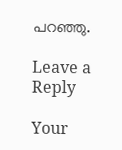പറഞ്ഞു.

Leave a Reply

Your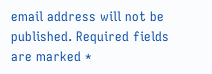email address will not be published. Required fields are marked *